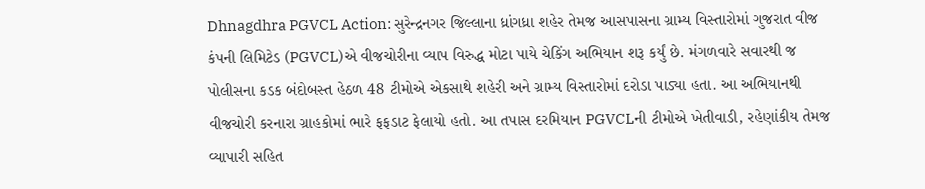Dhnagdhra PGVCL Action: સુરેન્દ્રનગર જિલ્લાના ધ્રાંગધ્રા શહેર તેમજ આસપાસના ગ્રામ્ય વિસ્તારોમાં ગુજરાત વીજ કંપની લિમિટેડ (PGVCL)એ વીજચોરીના વ્યાપ વિરુદ્ધ મોટા પાયે ચેકિંગ અભિયાન શરૂ કર્યું છે. મંગળવારે સવારથી જ પોલીસના કડક બંદોબસ્ત હેઠળ 48 ટીમોએ એકસાથે શહેરી અને ગ્રામ્ય વિસ્તારોમાં દરોડા પાડ્યા હતા. આ અભિયાનથી વીજચોરી કરનારા ગ્રાહકોમાં ભારે ફફડાટ ફેલાયો હતો. આ તપાસ દરમિયાન PGVCLની ટીમોએ ખેતીવાડી, રહેણાંકીય તેમજ વ્યાપારી સહિત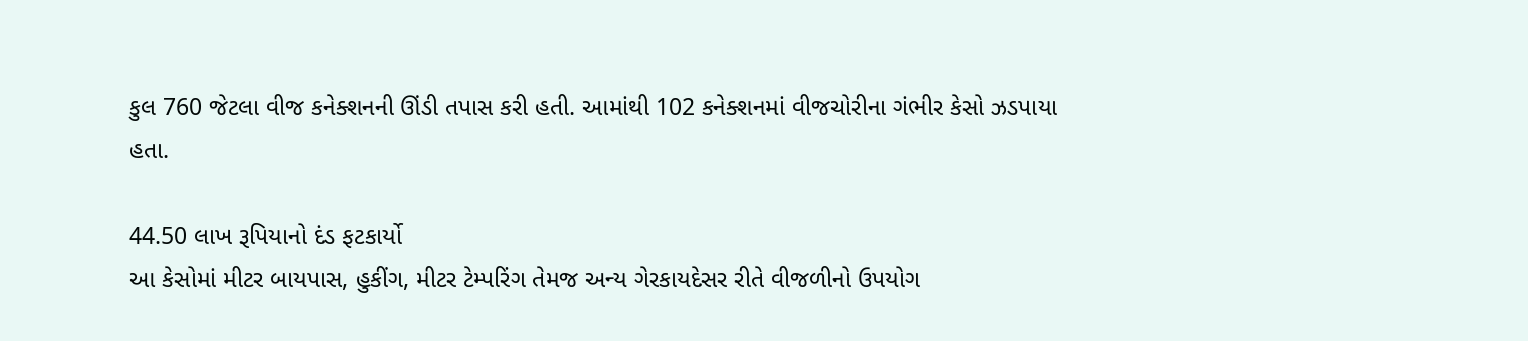કુલ 760 જેટલા વીજ કનેક્શનની ઊંડી તપાસ કરી હતી. આમાંથી 102 કનેક્શનમાં વીજચોરીના ગંભીર કેસો ઝડપાયા હતા.

44.50 લાખ રૂપિયાનો દંડ ફટકાર્યો
આ કેસોમાં મીટર બાયપાસ, હુકીંગ, મીટર ટેમ્પરિંગ તેમજ અન્ય ગેરકાયદેસર રીતે વીજળીનો ઉપયોગ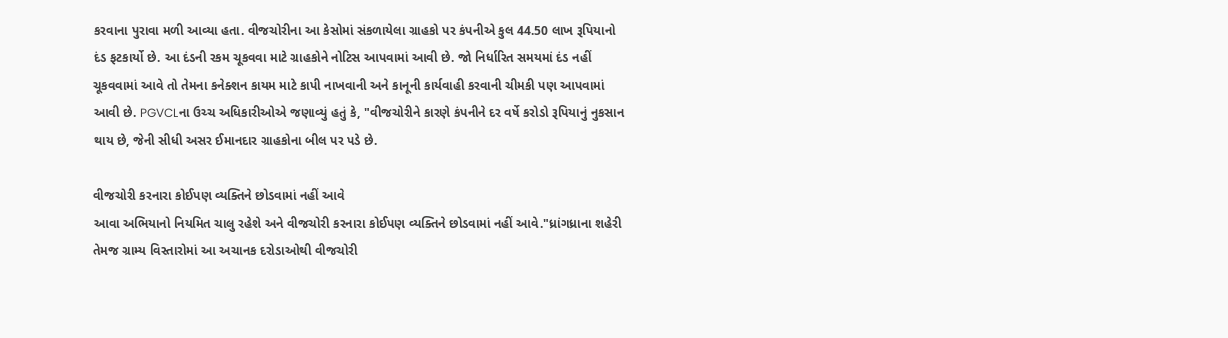કરવાના પુરાવા મળી આવ્યા હતા. વીજચોરીના આ કેસોમાં સંકળાયેલા ગ્રાહકો પર કંપનીએ કુલ 44.50 લાખ રૂપિયાનો દંડ ફટકાર્યો છે. આ દંડની રકમ ચૂકવવા માટે ગ્રાહકોને નોટિસ આપવામાં આવી છે. જો નિર્ધારિત સમયમાં દંડ નહીં ચૂકવવામાં આવે તો તેમના કનેક્શન કાયમ માટે કાપી નાખવાની અને કાનૂની કાર્યવાહી કરવાની ચીમકી પણ આપવામાં આવી છે. PGVCLના ઉચ્ચ અધિકારીઓએ જણાવ્યું હતું કે, "વીજચોરીને કારણે કંપનીને દર વર્ષે કરોડો રૂપિયાનું નુકસાન થાય છે, જેની સીધી અસર ઈમાનદાર ગ્રાહકોના બીલ પર પડે છે.

વીજચોરી કરનારા કોઈપણ વ્યક્તિને છોડવામાં નહીં આવે
આવા અભિયાનો નિયમિત ચાલુ રહેશે અને વીજચોરી કરનારા કોઈપણ વ્યક્તિને છોડવામાં નહીં આવે."ધ્રાંગધ્રાના શહેરી તેમજ ગ્રામ્ય વિસ્તારોમાં આ અચાનક દરોડાઓથી વીજચોરી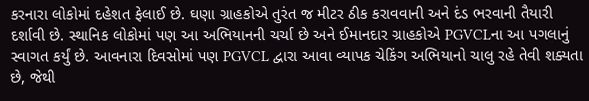કરનારા લોકોમાં દહેશત ફેલાઈ છે. ઘણા ગ્રાહકોએ તુરંત જ મીટર ઠીક કરાવવાની અને દંડ ભરવાની તૈયારી દર્શાવી છે. સ્થાનિક લોકોમાં પણ આ અભિયાનની ચર્ચા છે અને ઈમાનદાર ગ્રાહકોએ PGVCLના આ પગલાનું સ્વાગત કર્યું છે. આવનારા દિવસોમાં પણ PGVCL દ્વારા આવા વ્યાપક ચેકિંગ અભિયાનો ચાલુ રહે તેવી શક્યતા છે, જેથી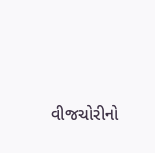વીજચોરીનો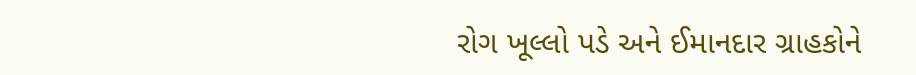રોગ ખૂલ્લો પડે અને ઈમાનદાર ગ્રાહકોને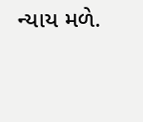ન્યાય મળે.